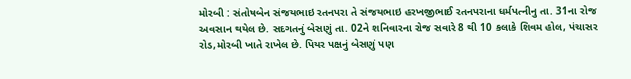મોરબી : સંતોષબેન સંજયભાઇ રતનપરા તે સંજયભાઇ હરખજીભાઈ રતનપરાના ધર્મપત્નીનુ તા. 31ના રોજ અવસાન થયેલ છે. સદગતનું બેસણું તા. 02ને શનિવારના રોજ સવારે 8 થી 10 કલાકે શિવમ હોલ, પંચાસર રોડ,મોરબી ખાતે રાખેલ છે. પિયર પક્ષનું બેસણું પણ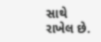સાથે રાખેલ છે.